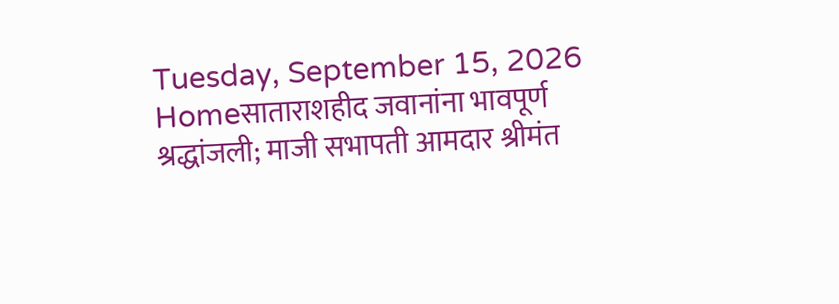Tuesday, September 15, 2026
Homeसाताराशहीद जवानांना भावपूर्ण श्रद्धांजली; माजी सभापती आमदार श्रीमंत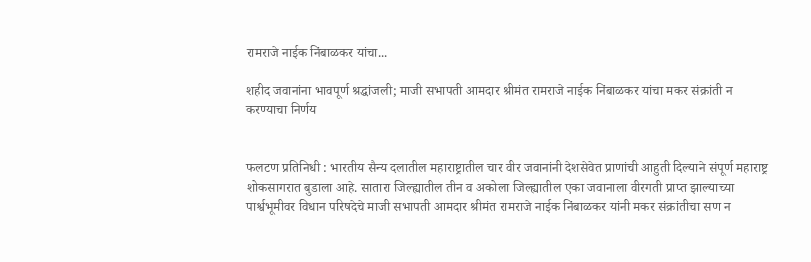रामराजे नाईक निंबाळकर यांचा...

शहीद जवानांना भावपूर्ण श्रद्धांजली; माजी सभापती आमदार श्रीमंत रामराजे नाईक निंबाळकर यांचा मकर संक्रांती न करण्याचा निर्णय


फलटण प्रतिनिधी : भारतीय सैन्य दलातील महाराष्ट्रातील चार वीर जवानांनी देशसेवेत प्राणांची आहुती दिल्याने संपूर्ण महाराष्ट्र शोकसागरात बुडाला आहे. सातारा जिल्ह्यातील तीन व अकोला जिल्ह्यातील एका जवानाला वीरगती प्राप्त झाल्याच्या पार्श्वभूमीवर विधान परिषदेचे माजी सभापती आमदार श्रीमंत रामराजे नाईक निंबाळकर यांनी मकर संक्रांतीचा सण न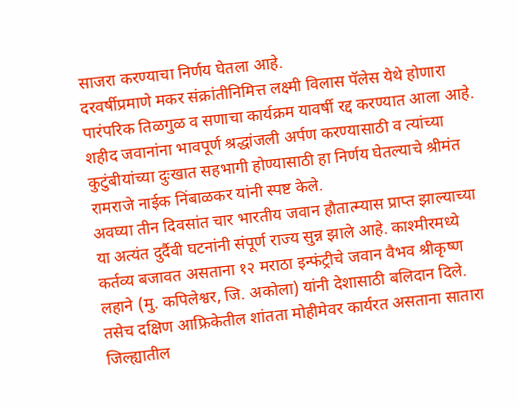साजरा करण्याचा निर्णय घेतला आहे.
दरवर्षीप्रमाणे मकर संक्रांतीनिमित्त लक्ष्मी विलास पॅलेस येथे होणारा पारंपरिक तिळगुळ व सणाचा कार्यक्रम यावर्षी रद्द करण्यात आला आहे. शहीद जवानांना भावपूर्ण श्रद्धांजली अर्पण करण्यासाठी व त्यांच्या कुटुंबीयांच्या दुःखात सहभागी होण्यासाठी हा निर्णय घेतल्याचे श्रीमंत रामराजे नाईक निंबाळकर यांनी स्पष्ट केले.
अवघ्या तीन दिवसांत चार भारतीय जवान हौतात्म्यास प्राप्त झाल्याच्या या अत्यंत दुर्दैवी घटनांनी संपूर्ण राज्य सुन्न झाले आहे. काश्मीरमध्ये कर्तव्य बजावत असताना १२ मराठा इन्फंट्रीचे जवान वैभव श्रीकृष्ण लहाने (मु. कपिलेश्वर, जि. अकोला) यांनी देशासाठी बलिदान दिले.
तसेच दक्षिण आफ्रिकेतील शांतता मोहीमेवर कार्यरत असताना सातारा जिल्ह्यातील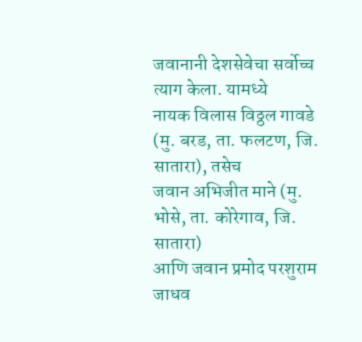जवानानी देशसेवेचा सर्वोच्च त्याग केला. यामध्ये
नायक विलास विठ्ठल गावडे (मु. बरड, ता. फलटण, जि. सातारा), तसेच
जवान अभिजीत माने (मु. भोसे, ता. कोरेगाव, जि. सातारा)
आणि जवान प्रमोद परशुराम जाधव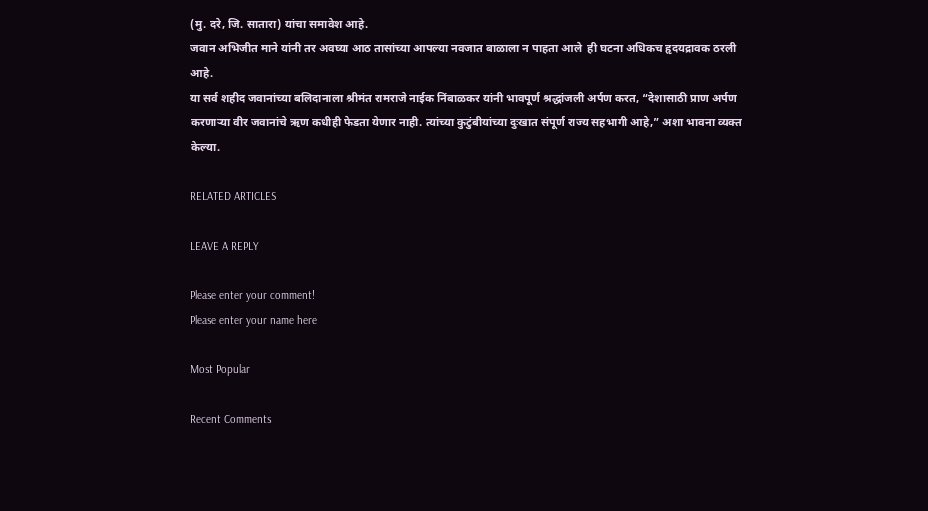(मु. दरे, जि. सातारा) यांचा समावेश आहे.
जवान अभिजीत माने यांनी तर अवघ्या आठ तासांच्या आपल्या नवजात बाळाला न पाहता आले  ही घटना अधिकच हृदयद्रावक ठरली आहे.
या सर्व शहीद जवानांच्या बलिदानाला श्रीमंत रामराजे नाईक निंबाळकर यांनी भावपूर्ण श्रद्धांजली अर्पण करत, “देशासाठी प्राण अर्पण करणाऱ्या वीर जवानांचे ऋण कधीही फेडता येणार नाही. त्यांच्या कुटुंबीयांच्या दुःखात संपूर्ण राज्य सहभागी आहे,” अशा भावना व्यक्त केल्या.

RELATED ARTICLES

LEAVE A REPLY

Please enter your comment!
Please enter your name here

Most Popular

Recent Comments